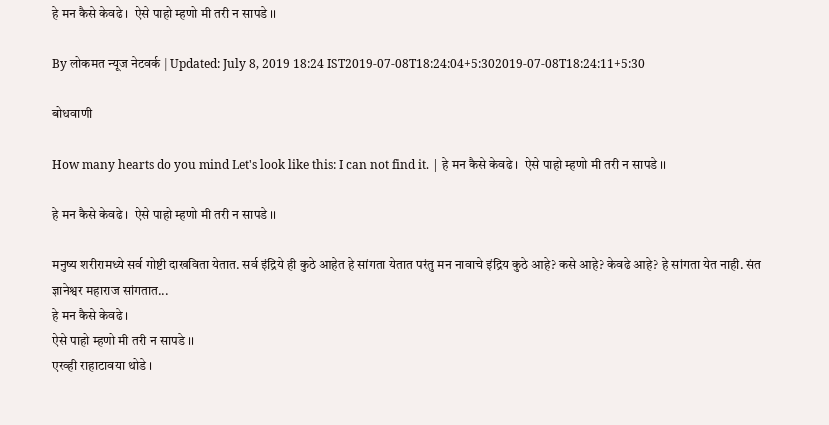हे मन कैसे केवढे ।  ऐसे पाहो म्हणो मी तरी न सापडे ।।

By लोकमत न्यूज नेटवर्क | Updated: July 8, 2019 18:24 IST2019-07-08T18:24:04+5:302019-07-08T18:24:11+5:30

बोधवाणी

How many hearts do you mind Let's look like this: I can not find it. | हे मन कैसे केवढे ।  ऐसे पाहो म्हणो मी तरी न सापडे ।।

हे मन कैसे केवढे ।  ऐसे पाहो म्हणो मी तरी न सापडे ।।

मनुष्य शरीरामध्ये सर्व गोष्टी दाखविता येतात. सर्व इंद्रिये ही कुठे आहेत हे सांगता येतात परंतु मन नावाचे इंद्रिय कुठे आहे? कसे आहे? केवढे आहे? हे सांगता येत नाही. संत ज्ञानेश्वर महाराज सांगतात...
हे मन कैसे केवढे ।
ऐसे पाहो म्हणो मी तरी न सापडे ।।
एरव्ही राहाटावया थोडे ।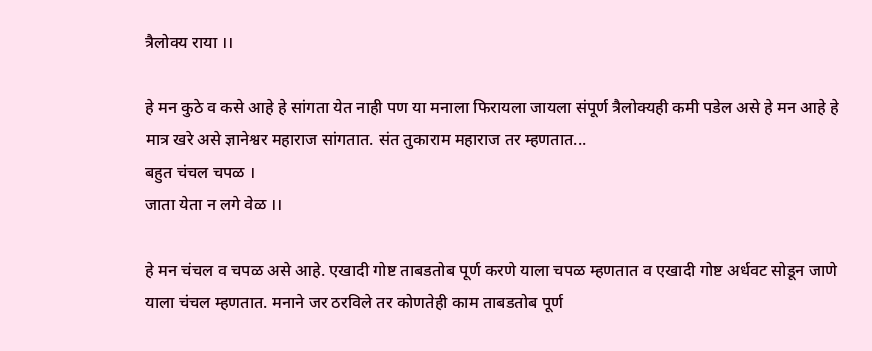त्रैलोक्य राया ।।

हे मन कुठे व कसे आहे हे सांगता येत नाही पण या मनाला फिरायला जायला संपूर्ण त्रैलोक्यही कमी पडेल असे हे मन आहे हे मात्र खरे असे ज्ञानेश्वर महाराज सांगतात. संत तुकाराम महाराज तर म्हणतात...
बहुत चंचल चपळ ।
जाता येता न लगे वेळ ।।

हे मन चंचल व चपळ असे आहे. एखादी गोष्ट ताबडतोब पूर्ण करणे याला चपळ म्हणतात व एखादी गोष्ट अर्धवट सोडून जाणे याला चंचल म्हणतात. मनाने जर ठरविले तर कोणतेही काम ताबडतोब पूर्ण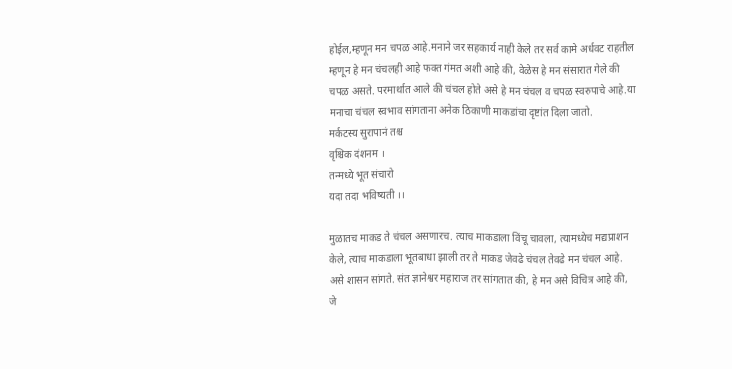होईल,म्हणून मन चपळ आहे.मनाने जर सहकार्य नाही केले तर सर्व कामे अर्धवट राहतील म्हणून हे मन चंचलही आहे फक्त गंमत अशी आहे की, वेळेस हे मन संसारात गेले की चपळ असते. परमार्थात आले की चंचल होते असे हे मन चंचल व चपळ स्वरुपाचे आहे.या मनाचा चंचल स्वभाव सांगताना अनेक ठिकाणी माकडांचा दृष्टांत दिला जातो.
मर्कटस्य सुरापानं तश्च
वृश्चिक दंशनम ।
तन्मध्ये भूत संचारो
यदा तदा भविष्यती ।।

मुळातच माकड ते चंचल असणारच. त्याच माकडाला विंचू चावला, त्यामध्येच मद्यप्राशन केले, त्याच माकडाला भूतबाधा झाली तर ते माकड जेवढे चंचल तेवढे मन चंचल आहे. असे शासन सांगते. संत ज्ञानेश्वर महाराज तर सांगतात की, हे मन असे विचित्र आहे की,
जे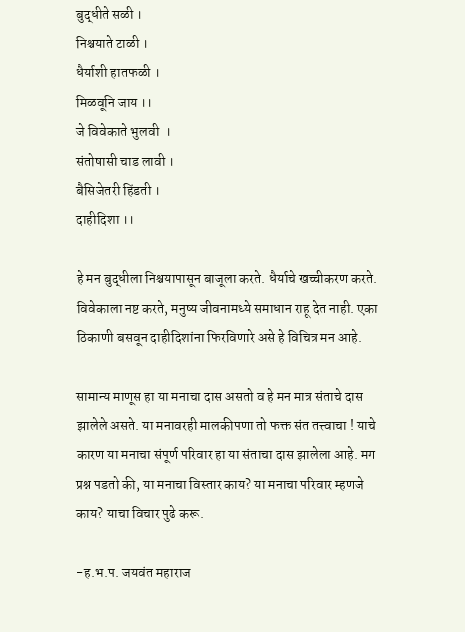बुद्धीते सळी ।
निश्चयाते टाळी ।
धैर्याशी हातफळी ।
मिळवूनि जाय ।।
जे विवेकाते भुलवी  ।
संतोषासी चाड लावी ।
बैसिजेतरी हिंडती ।
दाहीदिशा ।।

हे मन बुद्धीला निश्चयापासून बाजूला करते. धैर्याचे खच्चीकरण करते. विवेकाला नष्ट करते, मनुष्य जीवनामध्ये समाधान राहू देत नाही. एका ठिकाणी बसवून दाहीदिशांना फिरविणारे असे हे विचित्र मन आहे.

सामान्य माणूस हा या मनाचा दास असतो व हे मन मात्र संताचे दास झालेले असते. या मनावरही मालकीपणा तो फक्त संत तत्त्वाचा ! याचे कारण या मनाचा संपूर्ण परिवार हा या संताचा दास झालेला आहे. मग प्रश्न पडतो की, या मनाचा विस्तार काय? या मनाचा परिवार म्हणजे काय? याचा विचार पुढे करू.

-ह.भ.प. जयवंत महाराज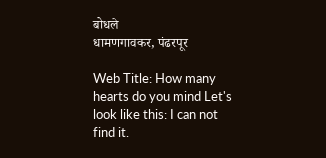बोधले
धामणगावकर, पंढरपूर

Web Title: How many hearts do you mind Let's look like this: I can not find it.